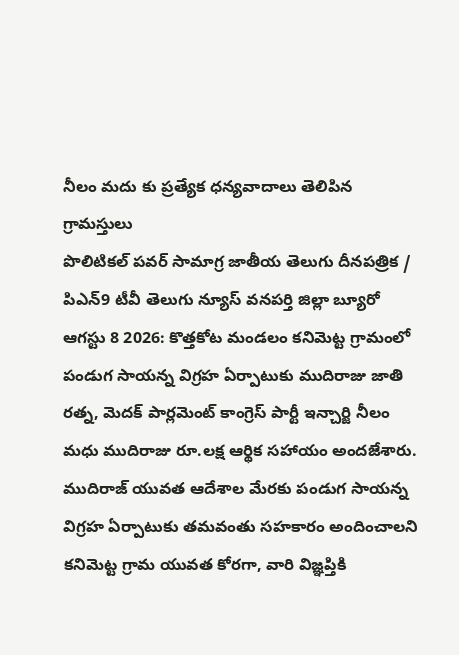నీలం మదు కు ప్రత్యేక ధన్యవాదాలు తెలిపిన గ్రామస్తులు
పొలిటికల్ పవర్ సామాగ్ర జాతీయ తెలుగు దీనపత్రిక / పిఎన్9 టీవీ తెలుగు న్యూస్ వనపర్తి జిల్లా బ్యూరో ఆగస్టు 8 2026: కొత్తకోట మండలం కనిమెట్ట గ్రామంలో పండుగ సాయన్న విగ్రహ ఏర్పాటుకు ముదిరాజు జాతి రత్న, మెదక్ పార్లమెంట్ కాంగ్రెస్ పార్టీ ఇన్చార్జి నీలం మధు ముదిరాజు రూ.లక్ష ఆర్థిక సహాయం అందజేశారు. ముదిరాజ్ యువత ఆదేశాల మేరకు పండుగ సాయన్న విగ్రహ ఏర్పాటుకు తమవంతు సహకారం అందించాలని కనిమెట్ట గ్రామ యువత కోరగా, వారి విజ్ఞప్తికి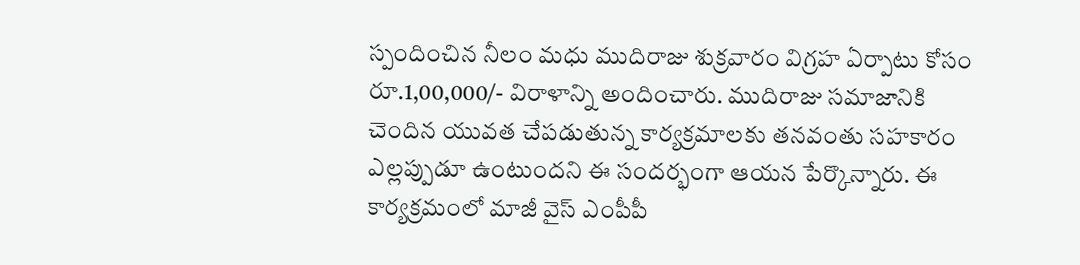స్పందించిన నీలం మధు ముదిరాజు శుక్రవారం విగ్రహ ఏర్పాటు కోసం రూ.1,00,000/- విరాళాన్ని అందించారు. ముదిరాజు సమాజానికి చెందిన యువత చేపడుతున్న కార్యక్రమాలకు తనవంతు సహకారం ఎల్లప్పుడూ ఉంటుందని ఈ సందర్భంగా ఆయన పేర్కొన్నారు. ఈ కార్యక్రమంలో మాజీ వైస్ ఎంపీపీ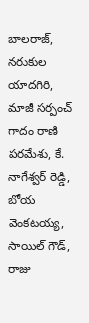బాలరాజ్, నరుకుల యాదగిరి, మాజీ సర్పంచ్ గాదం రాణి పరమేశు, కే. నాగేశ్వర్ రెడ్డి, బోయ వెంకటయ్య, సాయిల్ గౌడ్, రాజు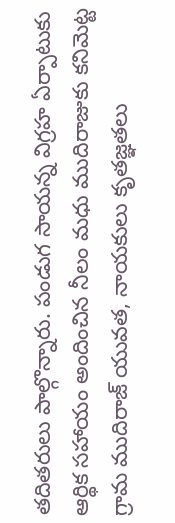తదితరులు పాల్గొన్నారు. పండుగ సాయన్న విగ్రహ ఏర్పాటుకు ఆర్థిక సహాయం అందించిన నీలం మధు ముదిరాజుకు కనిమెట్ట గ్రామ ముదిరాజ్ యువత, నాయకులు కృతజ్ఞతలు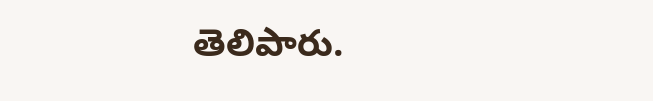తెలిపారు.